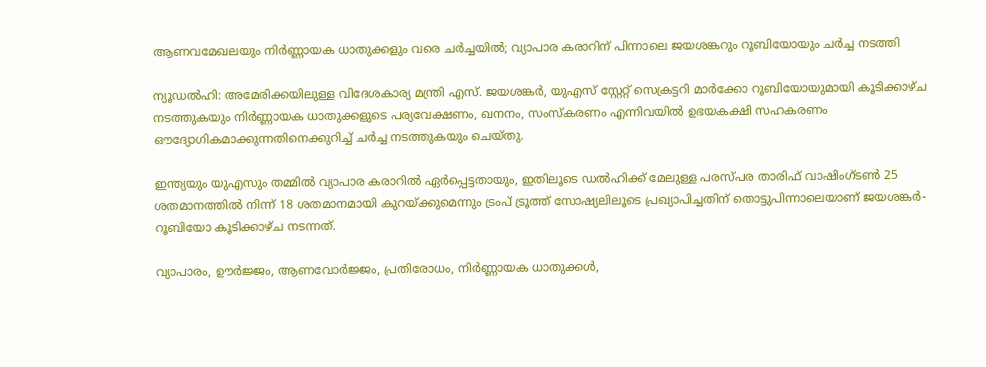ആണവമേഖലയും നിർണ്ണായക ധാതുക്കളും വരെ ചർച്ചയിൽ; വ്യാപാര കരാറിന് പിന്നാലെ ജയശങ്കറും റൂബിയോയും ചർച്ച നടത്തി

ന്യൂഡൽഹി: അമേരിക്കയിലുള്ള വിദേശകാര്യ മന്ത്രി എസ്. ജയശങ്കർ, യുഎസ് സ്റ്റേറ്റ് സെക്രട്ടറി മാർക്കോ റൂബിയോയുമായി കൂടിക്കാഴ്ച നടത്തുകയും നിർണ്ണായക ധാതുക്കളുടെ പര്യവേക്ഷണം, ഖനനം, സംസ്കരണം എന്നിവയിൽ ഉഭയകക്ഷി സഹകരണം ഔദ്യോഗികമാക്കുന്നതിനെക്കുറിച്ച് ചർച്ച നടത്തുകയും ചെയ്തു.

ഇന്ത്യയും യുഎസും തമ്മിൽ വ്യാപാര കരാറിൽ ഏർപ്പെട്ടതായും, ഇതിലൂടെ ഡൽഹിക്ക് മേലുള്ള പരസ്പര താരിഫ് വാഷിംഗ്ടൺ 25 ശതമാനത്തിൽ നിന്ന് 18 ശതമാനമായി കുറയ്ക്കുമെന്നും ട്രംപ് ട്രൂത്ത് സോഷ്യലിലൂടെ പ്രഖ്യാപിച്ചതിന് തൊട്ടുപിന്നാലെയാണ് ജയശങ്കർ-റൂബിയോ കൂടിക്കാഴ്ച നടന്നത്.

വ്യാപാരം, ഊർജ്ജം, ആണവോർജ്ജം, പ്രതിരോധം, നിർണ്ണായക ധാതുക്കൾ,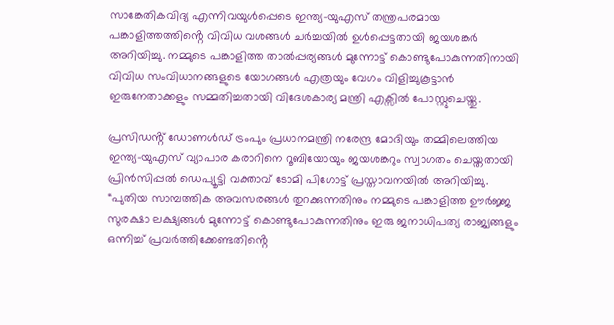സാങ്കേതികവിദ്യ എന്നിവയുൾപ്പെടെ ഇന്ത്യ-യുഎസ് തന്ത്രപരമായ പങ്കാളിത്തത്തിൻ്റെ വിവിധ വശങ്ങൾ ചർച്ചയിൽ ഉൾപ്പെട്ടതായി ജയശങ്കർ അറിയിച്ചു. നമ്മുടെ പങ്കാളിത്ത താൽപ്പര്യങ്ങൾ മുന്നോട്ട് കൊണ്ടുപോകുന്നതിനായി വിവിധ സംവിധാനങ്ങളുടെ യോഗങ്ങൾ എത്രയും വേഗം വിളിച്ചുകൂട്ടാൻ ഇരുനേതാക്കളും സമ്മതിച്ചതായി വിദേശകാര്യ മന്ത്രി എക്സിൽ പോസ്റ്റുചെയ്തു.

പ്രസിഡൻ്റ് ഡോണൾഡ് ട്രംപും പ്രധാനമന്ത്രി നരേന്ദ്ര മോദിയും തമ്മിലെത്തിയ ഇന്ത്യ-യുഎസ് വ്യാപാര കരാറിനെ റൂബിയോയും ജയശങ്കറും സ്വാഗതം ചെയ്തതായി പ്രിൻസിപ്പൽ ഡെപ്യൂട്ടി വക്താവ് ടോമി പിഗോട്ട് പ്രസ്താവനയിൽ അറിയിച്ചു. “പുതിയ സാമ്പത്തിക അവസരങ്ങൾ തുറക്കുന്നതിനും നമ്മുടെ പങ്കാളിത്ത ഊർജ്ജ സുരക്ഷാ ലക്ഷ്യങ്ങൾ മുന്നോട്ട് കൊണ്ടുപോകുന്നതിനും ഇരു ജനാധിപത്യ രാജ്യങ്ങളും ഒന്നിച്ച് പ്രവർത്തിക്കേണ്ടതിൻ്റെ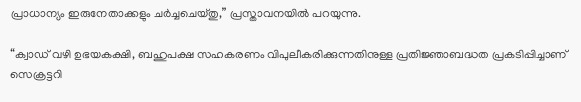പ്രാധാന്യം ഇരുനേതാക്കളും ചർച്ചചെയ്തു,” പ്രസ്താവനയിൽ പറയുന്നു.

“ക്വാഡ് വഴി ഉഭയകക്ഷി, ബഹുപക്ഷ സഹകരണം വിപുലീകരിക്കുന്നതിനുള്ള പ്രതിജ്ഞാബദ്ധത പ്രകടിപ്പിച്ചാണ് സെക്രട്ടറി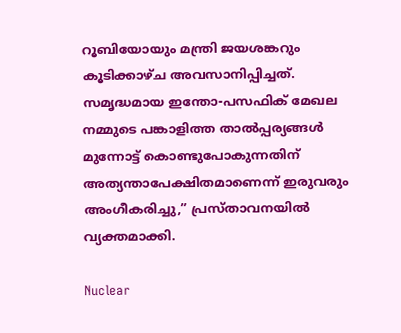റൂബിയോയും മന്ത്രി ജയശങ്കറും കൂടിക്കാഴ്ച അവസാനിപ്പിച്ചത്. സമൃദ്ധമായ ഇന്തോ-പസഫിക് മേഖല നമ്മുടെ പങ്കാളിത്ത താൽപ്പര്യങ്ങൾ മുന്നോട്ട് കൊണ്ടുപോകുന്നതിന് അത്യന്താപേക്ഷിതമാണെന്ന് ഇരുവരും അംഗീകരിച്ചു,” പ്രസ്താവനയിൽ വ്യക്തമാക്കി.

Nuclear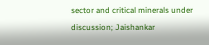sector and critical minerals under discussion; Jaishankar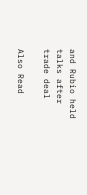and Rubio held talks after trade deal

Also Read